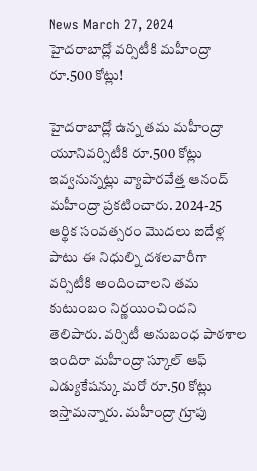News March 27, 2024
హైదరాబాద్లో వర్సిటీకి మహీంద్రా రూ.500 కోట్లు!

హైదరాబాద్లో ఉన్న తమ మహీంద్రా యూనివర్సిటీకి రూ.500 కోట్లు ఇవ్వనున్నట్లు వ్యాపారవేత్త ఆనంద్ మహీంద్రా ప్రకటించారు. 2024-25 ఆర్థిక సంవత్సరం మొదలు ఐదేళ్ల పాటు ఈ నిధుల్ని దశలవారీగా వర్సిటీకి అందించాలని తమ కుటుంబం నిర్ణయించిందని తెలిపారు. వర్సిటీ అనుబంధ పాఠశాల ఇందిరా మహీంద్రా స్కూల్ ఆఫ్ ఎడ్యుకేషన్కు మరో రూ.50 కోట్లు ఇస్తామన్నారు. మహీంద్రా గ్రూపు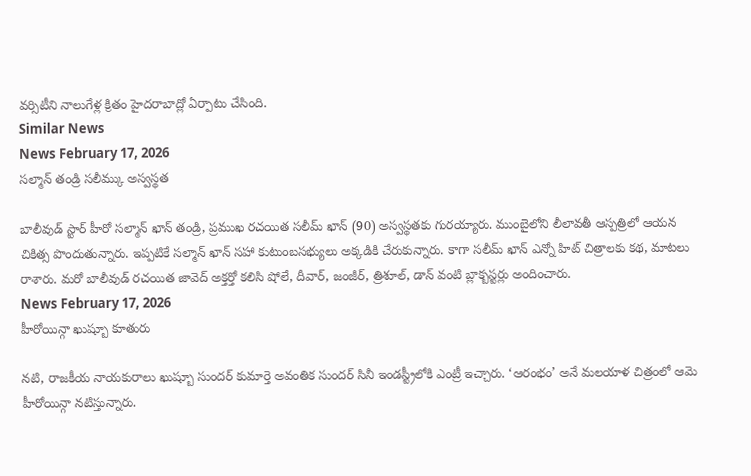వర్సిటీని నాలుగేళ్ల క్రితం హైదరాబాద్లో ఏర్పాటు చేసింది.
Similar News
News February 17, 2026
సల్మాన్ తండ్రి సలీమ్కు అస్వస్థత

బాలీవుడ్ స్టార్ హీరో సల్మాన్ ఖాన్ తండ్రి, ప్రముఖ రచయిత సలీమ్ ఖాన్ (90) అస్వస్థతకు గురయ్యారు. ముంబైలోని లీలావతీ ఆస్పత్రిలో ఆయన చికిత్స పొందుతున్నారు. ఇప్పటికే సల్మాన్ ఖాన్ సహా కుటుంబసభ్యులు అక్కడికి చేరుకున్నారు. కాగా సలీమ్ ఖాన్ ఎన్నో హిట్ చిత్రాలకు కథ, మాటలు రాశారు. మరో బాలీవుడ్ రచయిత జావెద్ అక్తర్తో కలిసి షోలే, దీవార్, జంజీర్, త్రిశూల్, డాన్ వంటి బ్లాక్బస్టర్లు అందించారు.
News February 17, 2026
హీరోయిన్గా ఖుష్బూ కూతురు

నటి, రాజకీయ నాయకురాలు ఖుష్బూ సుందర్ కుమార్తె అవంతిక సుందర్ సినీ ఇండస్ట్రీలోకి ఎంట్రీ ఇచ్చారు. ‘ఆరంభం’ అనే మలయాళ చిత్రంలో ఆమె హీరోయిన్గా నటిస్తున్నారు.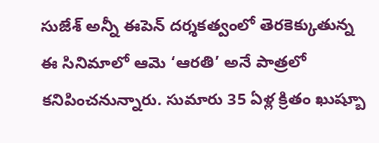సుజేశ్ అన్నీ ఈపెన్ దర్శకత్వంలో తెరకెక్కుతున్న ఈ సినిమాలో ఆమె ‘ఆరతి’ అనే పాత్రలో కనిపించనున్నారు. సుమారు 35 ఏళ్ల క్రితం ఖుష్బూ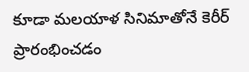కూడా మలయాళ సినిమాతోనే కెరీర్ ప్రారంభించడం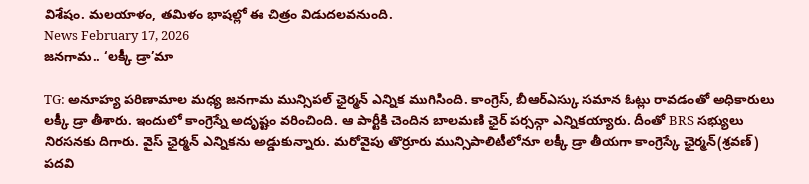విశేషం. మలయాళం, తమిళం భాషల్లో ఈ చిత్రం విడుదలవనుంది.
News February 17, 2026
జనగామ.. ‘లక్కీ డ్రా’మా

TG: అనూహ్య పరిణామాల మధ్య జనగామ మున్సిపల్ ఛైర్మన్ ఎన్నిక ముగిసింది. కాంగ్రెస్, బీఆర్ఎస్కు సమాన ఓట్లు రావడంతో అధికారులు లక్కీ డ్రా తీశారు. ఇందులో కాంగ్రెస్నే అదృష్టం వరించింది. ఆ పార్టీకి చెందిన బాలమణి ఛైర్ పర్సన్గా ఎన్నికయ్యారు. దీంతో BRS సభ్యులు నిరసనకు దిగారు. వైస్ ఛైర్మన్ ఎన్నికను అడ్డుకున్నారు. మరోవైపు తొర్రూరు మున్సిపాలిటీలోనూ లక్కీ డ్రా తీయగా కాంగ్రెస్కే ఛైర్మన్(శ్రవణ్) పదవి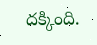దక్కింది.